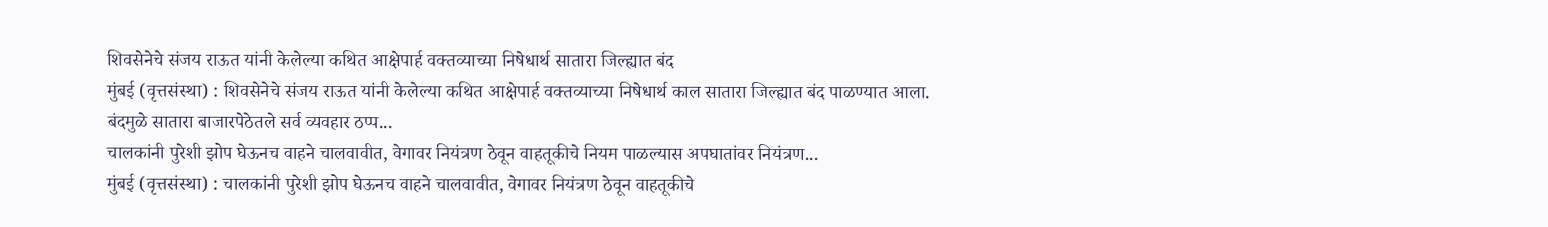शिवसेनेचे संजय राऊत यांनी केलेल्या कथित आक्षेपार्ह वक्तव्याच्या निषेधार्थ सातारा जिल्ह्यात बंद
मुंबई (वृत्तसंस्था) : शिवसेनेचे संजय राऊत यांनी केलेल्या कथित आक्षेपार्ह वक्तव्याच्या निषेधार्थ काल सातारा जिल्ह्यात बंद पाळण्यात आला. बंदमुळे सातारा बाजारपेठेतले सर्व व्यवहार ठप्प...
चालकांनी पुरेशी झोप घेऊनच वाहने चालवावीत, वेगावर नियंत्रण ठेवून वाहतूकीचे नियम पाळल्यास अपघातांवर नियंत्रण...
मुंबई (वृत्तसंस्था) : चालकांनी पुरेशी झोप घेऊनच वाहने चालवावीत, वेगावर नियंत्रण ठेवून वाहतूकीचे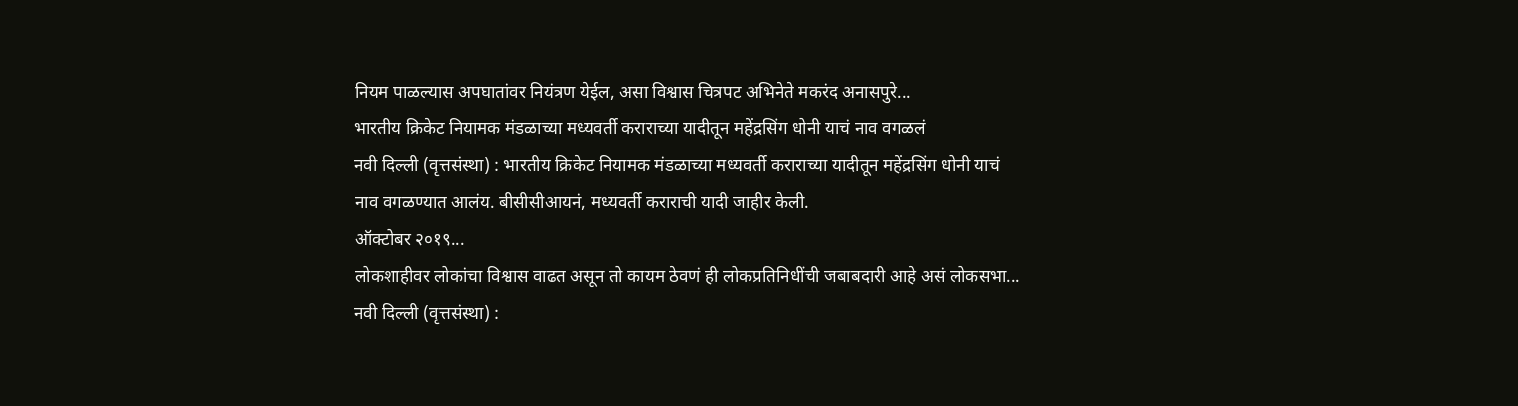नियम पाळल्यास अपघातांवर नियंत्रण येईल, असा विश्वास चित्रपट अभिनेते मकरंद अनासपुरे...
भारतीय क्रिकेट नियामक मंडळाच्या मध्यवर्ती कराराच्या यादीतून महेंद्रसिंग धोनी याचं नाव वगळलं
नवी दिल्ली (वृत्तसंस्था) : भारतीय क्रिकेट नियामक मंडळाच्या मध्यवर्ती कराराच्या यादीतून महेंद्रसिंग धोनी याचं नाव वगळण्यात आलंय. बीसीसीआयनं, मध्यवर्ती कराराची यादी जाहीर केली.
ऑक्टोबर २०१९...
लोकशाहीवर लोकांचा विश्वास वाढत असून तो कायम ठेवणं ही लोकप्रतिनिधींची जबाबदारी आहे असं लोकसभा...
नवी दिल्ली (वृत्तसंस्था) :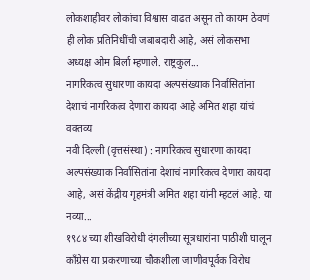लोकशाहीवर लोकांचा विश्वास वाढत असून तो कायम ठेवणं ही लोक प्रतिनिधींची जबाबदारी आहे, असं लोकसभा अध्यक्ष ओम बिर्ला म्हणाले. राष्ट्रकुल...
नागरिकत्व सुधारणा कायदा अल्पसंख्याक निर्वासितांना देशाचं नागरिकत्व देणारा कायदा आहे अमित शहा यांचं वक्तव्य
नवी दिल्ली (वृत्तसंस्था) : नागरिकत्व सुधारणा कायदा अल्पसंख्याक निर्वासितांना देशाचं नागरिकत्व देणारा कायदा आहे, असं केंद्रीय गृहमंत्री अमित शहा यांनी म्हटलं आहे. या नव्या...
१९८४ च्या शीखविरोधी दंगलीच्या सूत्रधारांना पाठीशी घालून काँग्रेस या प्रकरणाच्या चौकशीला जाणीवपूर्वक विरोध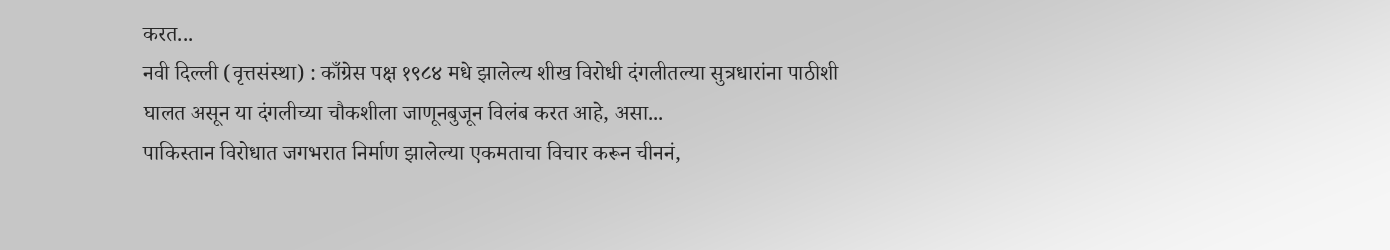करत...
नवी दिल्ली (वृत्तसंस्था) : काँग्रेस पक्ष १९८४ मधे झालेल्य शीख विरोधी दंगलीतल्या सुत्रधारांना पाठीशी घालत असून या दंगलीच्या चौकशीला जाणूनबुजून विलंब करत आहे, असा...
पाकिस्तान विरोधात जगभरात निर्माण झालेल्या एकमताचा विचार करून चीननं,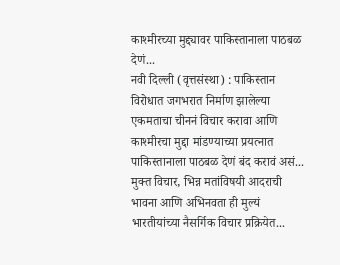काश्मीरच्या मुद्द्यावर पाकिस्तानाला पाठबळ देणं...
नवी दिल्ली (वृत्तसंस्था) : पाकिस्तान विरोधात जगभरात निर्माण झालेल्या एकमताचा चीननं विचार करावा आणि काश्मीरचा मुद्दा मांडण्याच्या प्रयत्नात पाकिस्तानाला पाठबळ देणं बंद करावं असं...
मुक्त विचार, भिन्न मतांविषयी आदराची भावना आणि अभिनवता ही मुल्यं भारतीयांच्या नैसर्गिक विचार प्रक्रियेत...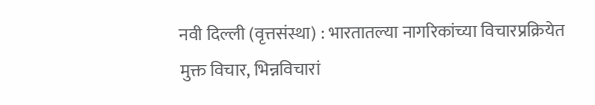नवी दिल्ली (वृत्तसंस्था) : भारतातल्या नागरिकांच्या विचारप्रक्रियेत मुक्त विचार, भिन्नविचारां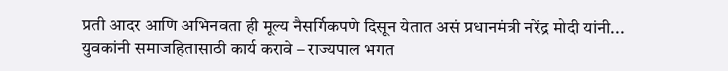प्रती आदर आणि अभिनवता ही मूल्य नैसर्गिकपणे दिसून येतात असं प्रधानमंत्री नरेंद्र मोदी यांनी...
युवकांनी समाजहितासाठी कार्य करावे – राज्यपाल भगत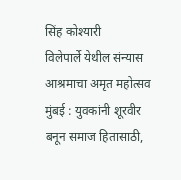सिंह कोश्यारी
विलेपार्ले येथील संन्यास आश्रमाचा अमृत महोत्सव
मुंबई : युवकांनी शूरवीर बनून समाज हितासाठी,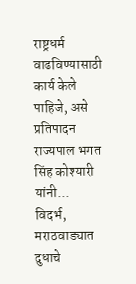राष्ट्रधर्म वाढविण्यासाठी कार्य केले पाहिजे, असे प्रतिपादन राज्यपाल भगत सिंह कोश्यारी यांनी...
विदर्भ, मराठवाड्यात दुधाचे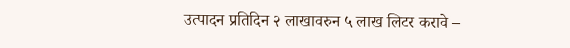उत्पादन प्रतिदिन २ लाखावरुन ५ लाख लिटर करावे –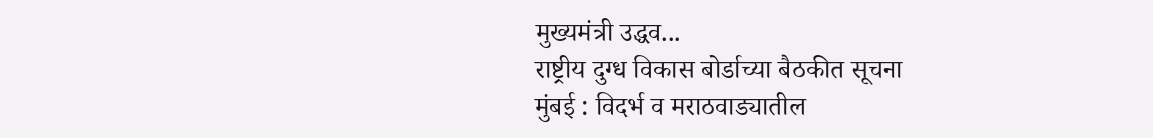मुख्यमंत्री उद्धव...
राष्ट्रीय दुग्ध विकास बोर्डाच्या बैठकीत सूचना
मुंबई : विदर्भ व मराठवाड्यातील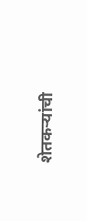शेतकऱ्यांची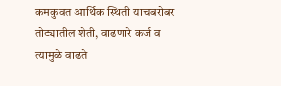कमकुवत आर्थिक स्थिती याचबरोबर तोट्यातील शेती, वाढणारे कर्ज व त्यामुळे वाढते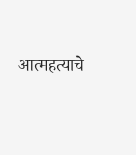आत्महत्याचे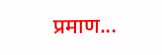प्रमाण...